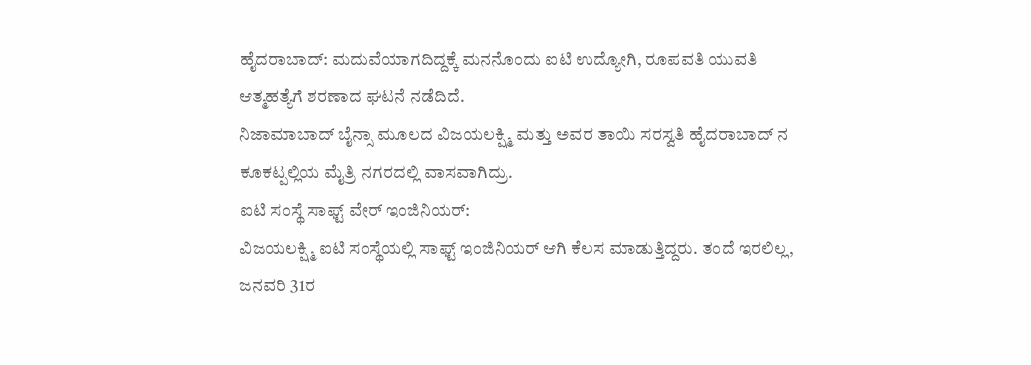ಹೈದರಾಬಾದ್: ಮದುವೆಯಾಗದಿದ್ದಕ್ಕೆ ಮನನೊಂದು ಐಟಿ ಉದ್ಯೋಗಿ, ರೂಪವತಿ ಯುವತಿ ಆತ್ಮಹತ್ಯೆಗೆ ಶರಣಾದ ಘಟನೆ ನಡೆದಿದೆ.
ನಿಜಾಮಾಬಾದ್ ಬೈನ್ಸಾ ಮೂಲದ ವಿಜಯಲಕ್ಷ್ಮಿ ಮತ್ತು ಅವರ ತಾಯಿ ಸರಸ್ವತಿ ಹೈದರಾಬಾದ್ ನ ಕೂಕಟ್ಪಲ್ಲಿಯ ಮೈತ್ರಿ ನಗರದಲ್ಲಿ ವಾಸವಾಗಿದ್ರು.
ಐಟಿ ಸಂಸ್ಥೆ ಸಾಫ್ಟ್ ವೇರ್ ಇಂಜಿನಿಯರ್:
ವಿಜಯಲಕ್ಷ್ಮಿ ಐಟಿ ಸಂಸ್ಥೆಯಲ್ಲಿ ಸಾಫ್ಟ್ ಇಂಜಿನಿಯರ್ ಆಗಿ ಕೆಲಸ ಮಾಡುತ್ತಿದ್ದರು. ತಂದೆ ಇರಲಿಲ್ಲ, ಜನವರಿ 31ರ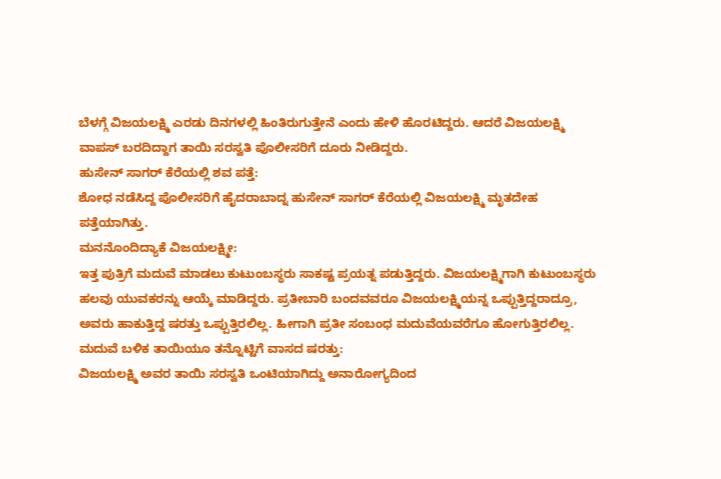ಬೆಳಗ್ಗೆ ವಿಜಯಲಕ್ಷ್ಮಿ ಎರಡು ದಿನಗಳಲ್ಲಿ ಹಿಂತಿರುಗುತ್ತೇನೆ ಎಂದು ಹೇಳಿ ಹೊರಟಿದ್ದರು. ಆದರೆ ವಿಜಯಲಕ್ಷ್ಮಿ ವಾಪಸ್ ಬರದಿದ್ದಾಗ ತಾಯಿ ಸರಸ್ವತಿ ಪೊಲೀಸರಿಗೆ ದೂರು ನೀಡಿದ್ದರು.
ಹುಸೇನ್ ಸಾಗರ್ ಕೆರೆಯಲ್ಲಿ ಶವ ಪತ್ತೆ:
ಶೋಧ ನಡೆಸಿದ್ದ ಪೊಲೀಸರಿಗೆ ಹೈದರಾಬಾದ್ನ ಹುಸೇನ್ ಸಾಗರ್ ಕೆರೆಯಲ್ಲಿ ವಿಜಯಲಕ್ಷ್ಮಿ ಮೃತದೇಹ ಪತ್ತೆಯಾಗಿತ್ತು.
ಮನನೊಂದಿದ್ಯಾಕೆ ವಿಜಯಲಕ್ಷ್ಮೀ:
ಇತ್ತ ಪುತ್ರಿಗೆ ಮದುವೆ ಮಾಡಲು ಕುಟುಂಬಸ್ಥರು ಸಾಕಷ್ಟ ಪ್ರಯತ್ನ ಪಡುತ್ತಿದ್ದರು. ವಿಜಯಲಕ್ಷ್ಮಿಗಾಗಿ ಕುಟುಂಬಸ್ಥರು ಹಲವು ಯುವಕರನ್ನು ಆಯ್ಕೆ ಮಾಡಿದ್ದರು. ಪ್ರತೀಬಾರಿ ಬಂದವವರೂ ವಿಜಯಲಕ್ಷ್ಮಿಯನ್ನ ಒಪ್ಪುತ್ತಿದ್ದರಾದ್ರೂ, ಅವರು ಹಾಕುತ್ತಿದ್ದ ಷರತ್ತು ಒಪ್ಪುತ್ತಿರಲಿಲ್ಲ. ಹೀಗಾಗಿ ಪ್ರತೀ ಸಂಬಂಧ ಮದುವೆಯವರೆಗೂ ಹೋಗುತ್ತಿರಲಿಲ್ಲ.
ಮದುವೆ ಬಳಿಕ ತಾಯಿಯೂ ತನ್ನೊಟ್ಟಿಗೆ ವಾಸದ ಷರತ್ತು:
ವಿಜಯಲಕ್ಷ್ಮಿ ಅವರ ತಾಯಿ ಸರಸ್ವತಿ ಒಂಟಿಯಾಗಿದ್ದು ಅನಾರೋಗ್ಯದಿಂದ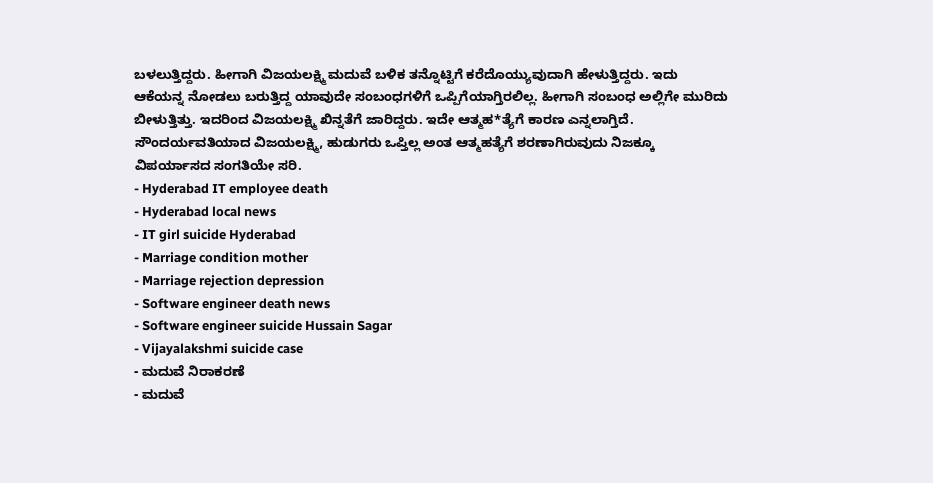ಬಳಲುತ್ತಿದ್ದರು. ಹೀಗಾಗಿ ವಿಜಯಲಕ್ಷ್ಮಿ ಮದುವೆ ಬಳಿಕ ತನ್ನೊಟ್ಟಿಗೆ ಕರೆದೊಯ್ಯುವುದಾಗಿ ಹೇಳುತ್ತಿದ್ದರು. ಇದು ಆಕೆಯನ್ನ ನೋಡಲು ಬರುತ್ತಿದ್ದ ಯಾವುದೇ ಸಂಬಂಧಗಳಿಗೆ ಒಪ್ಪಿಗೆಯಾಗ್ತಿರಲಿಲ್ಲ. ಹೀಗಾಗಿ ಸಂಬಂಧ ಅಲ್ಲಿಗೇ ಮುರಿದು ಬೀಳುತ್ತಿತ್ತು. ಇದರಿಂದ ವಿಜಯಲಕ್ಷ್ಮಿ ಖಿನ್ನತೆಗೆ ಜಾರಿದ್ದರು. ಇದೇ ಆತ್ಮಹ*ತ್ಯೆಗೆ ಕಾರಣ ಎನ್ನಲಾಗ್ತಿದೆ.
ಸೌಂದರ್ಯವತಿಯಾದ ವಿಜಯಲಕ್ಷ್ಮಿ, ಹುಡುಗರು ಒಪ್ತಿಲ್ಲ ಅಂತ ಆತ್ಮಹತ್ಯೆಗೆ ಶರಣಾಗಿರುವುದು ನಿಜಕ್ಕೂ ವಿಪರ್ಯಾಸದ ಸಂಗತಿಯೇ ಸರಿ.
- Hyderabad IT employee death
- Hyderabad local news
- IT girl suicide Hyderabad
- Marriage condition mother
- Marriage rejection depression
- Software engineer death news
- Software engineer suicide Hussain Sagar
- Vijayalakshmi suicide case
- ಮದುವೆ ನಿರಾಕರಣೆ
- ಮದುವೆ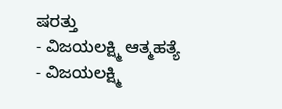ಷರತ್ತು
- ವಿಜಯಲಕ್ಷ್ಮಿ ಆತ್ಮಹತ್ಯೆ
- ವಿಜಯಲಕ್ಷ್ಮಿ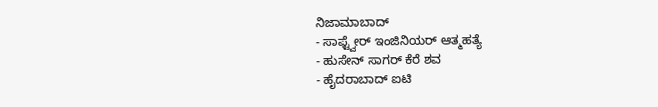ನಿಜಾಮಾಬಾದ್
- ಸಾಫ್ಟ್ವೇರ್ ಇಂಜಿನಿಯರ್ ಆತ್ಮಹತ್ಯೆ
- ಹುಸೇನ್ ಸಾಗರ್ ಕೆರೆ ಶವ
- ಹೈದರಾಬಾದ್ ಐಟಿ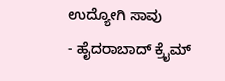ಉದ್ಯೋಗಿ ಸಾವು
- ಹೈದರಾಬಾದ್ ಕ್ರೈಮ್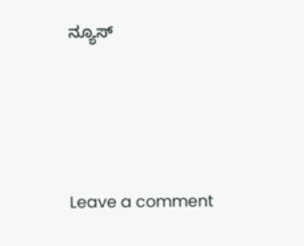ನ್ಯೂಸ್





Leave a comment